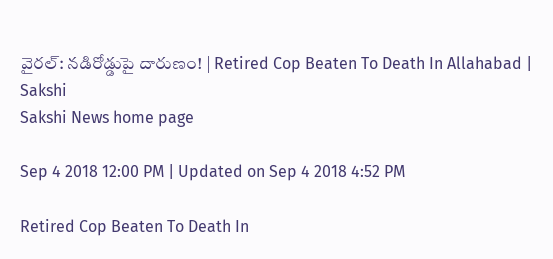వైరల్‌: నడిరోడ్డుపై దారుణం! | Retired Cop Beaten To Death In Allahabad | Sakshi
Sakshi News home page

Sep 4 2018 12:00 PM | Updated on Sep 4 2018 4:52 PM

Retired Cop Beaten To Death In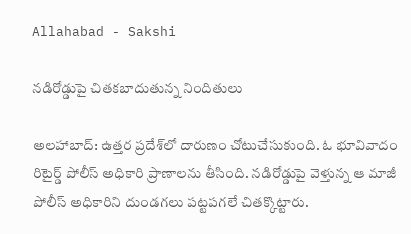Allahabad - Sakshi

నడిరోడ్డుపై చితకబాదుతున్న నిందితులు

అలహాబాద్‌: ఉత్తర ప్రదేశ్‌లో దారుణం చోటుచేసుకుంది. ఓ భూవివాదం రిటైర్డ్‌ పోలీస్‌ అధికారి ప్రాణాలను తీసింది. నడిరోడ్డుపై వెళ్తున్న ఆ మాజీ పోలీస్‌ అధికారిని దుండగలు పట్టపగలే చితక్కొట్టారు.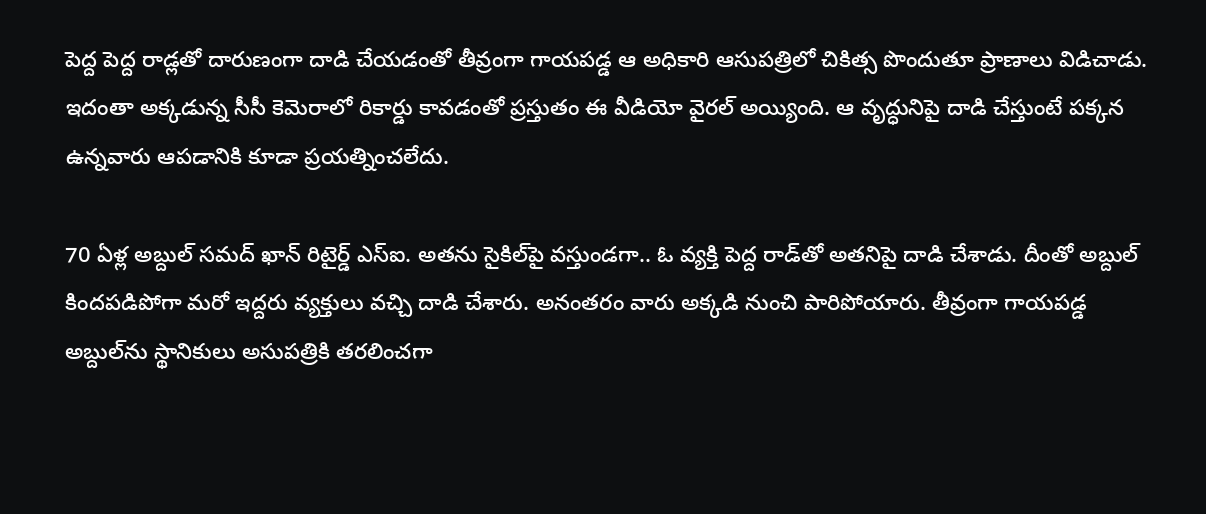పెద్ద పెద్ద రాడ్లతో దారుణంగా దాడి చేయడంతో తీవ్రంగా గాయపడ్డ ఆ అధికారి ఆసుపత్రిలో చికిత్స పొందుతూ ప్రాణాలు విడిచాడు. ఇదంతా అక్కడున్న సీసీ కెమెరాలో రికార్డు కావడంతో ప్రస్తుతం ఈ వీడియో వైరల్‌ అయ్యింది. ఆ వృద్ధునిపై దాడి చేస్తుంటే పక్కన ఉన్నవారు ఆపడానికి కూడా ప్రయత్నించలేదు.

70 ఏళ్ల అబ్దుల్‌ సమద్‌ ఖాన్‌ రిటైర్డ్‌ ఎస్‌ఐ. అతను సైకిల్‌పై వస్తుండగా.. ఓ వ్యక్తి పెద్ద రాడ్‌తో అతనిపై దాడి చేశాడు. దీంతో అ‍బ్దుల్‌ కిందపడిపోగా మరో ఇద్దరు వ్యక్తులు వచ్చి దాడి చేశారు. అనంతరం వారు అక్కడి నుంచి పారిపోయారు. తీవ్రంగా గాయపడ్డ అబ్దుల్‌ను స్థానికులు అసుపత్రికి తరలించగా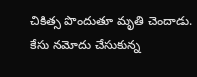చికిత్స పొందుతూ మృతి చెందాడు. కేసు నమోదు చేసుకున్న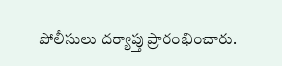పోలీసులు దర్యాప్తు ప్రారంభించారు.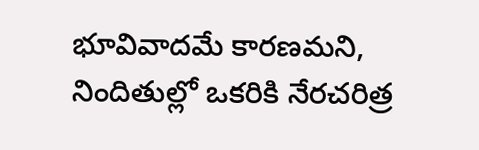భూవివాదమే కారణమని, నిందితుల్లో ఒకరికి నేరచరిత్ర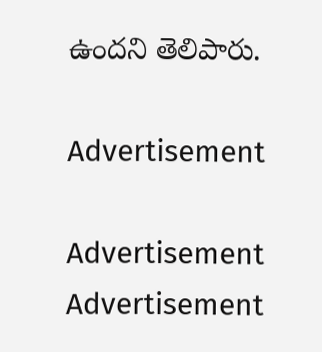ఉందని తెలిపారు.

Advertisement

Advertisement
Advertisement